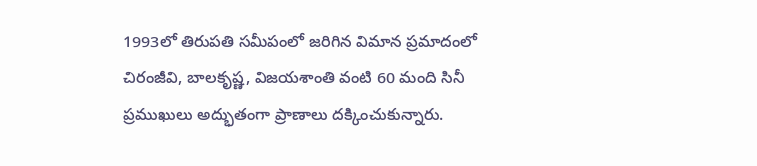1993లో తిరుపతి సమీపంలో జరిగిన విమాన ప్రమాదంలో చిరంజీవి, బాలకృష్ణ, విజయశాంతి వంటి 60 మంది సినీ ప్రముఖులు అద్భుతంగా ప్రాణాలు దక్కించుకున్నారు.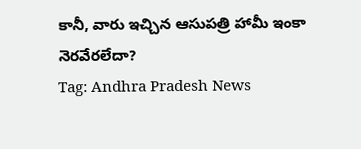కానీ, వారు ఇచ్చిన ఆసుపత్రి హామీ ఇంకా నెరవేరలేదా?
Tag: Andhra Pradesh News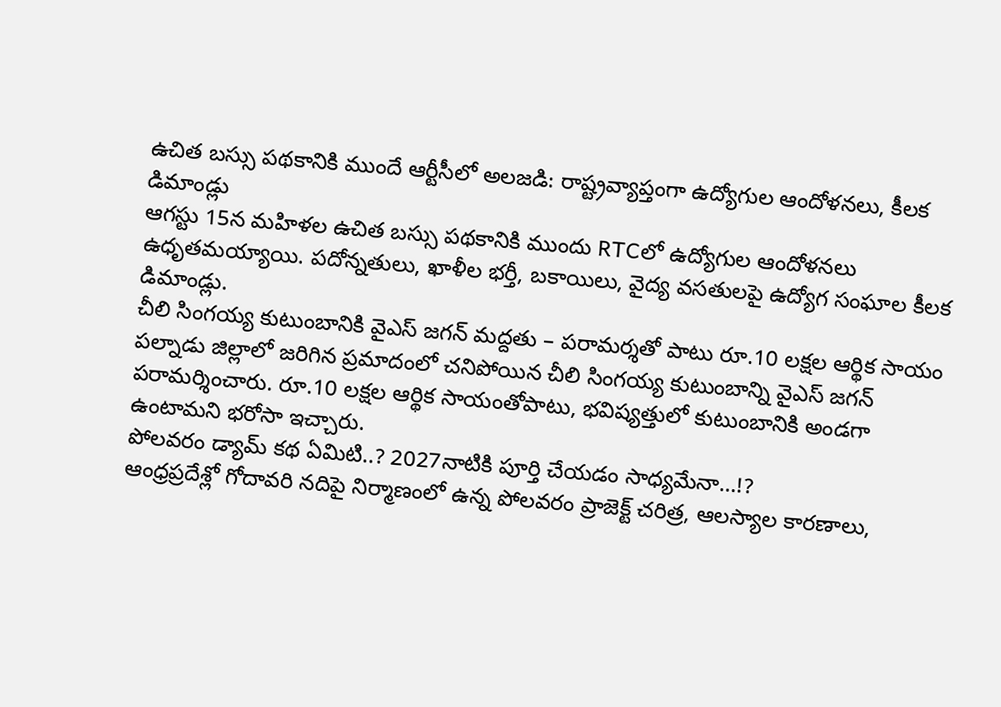ఉచిత బస్సు పథకానికి ముందే ఆర్టీసీలో అలజడి: రాష్ట్రవ్యాప్తంగా ఉద్యోగుల ఆందోళనలు, కీలక డిమాండ్లు
ఆగస్టు 15న మహిళల ఉచిత బస్సు పథకానికి ముందు RTCలో ఉద్యోగుల ఆందోళనలు ఉధృతమయ్యాయి. పదోన్నతులు, ఖాళీల భర్తీ, బకాయిలు, వైద్య వసతులపై ఉద్యోగ సంఘాల కీలక డిమాండ్లు.
చీలి సింగయ్య కుటుంబానికి వైఎస్ జగన్ మద్దతు – పరామర్శతో పాటు రూ.10 లక్షల ఆర్థిక సాయం
పల్నాడు జిల్లాలో జరిగిన ప్రమాదంలో చనిపోయిన చీలి సింగయ్య కుటుంబాన్ని వైఎస్ జగన్ పరామర్శించారు. రూ.10 లక్షల ఆర్థిక సాయంతోపాటు, భవిష్యత్తులో కుటుంబానికి అండగా ఉంటామని భరోసా ఇచ్చారు.
పోలవరం డ్యామ్ కథ ఏమిటి..? 2027నాటికి పూర్తి చేయడం సాధ్యమేనా…!?
ఆంధ్రప్రదేశ్లో గోదావరి నదిపై నిర్మాణంలో ఉన్న పోలవరం ప్రాజెక్ట్ చరిత్ర, ఆలస్యాల కారణాలు,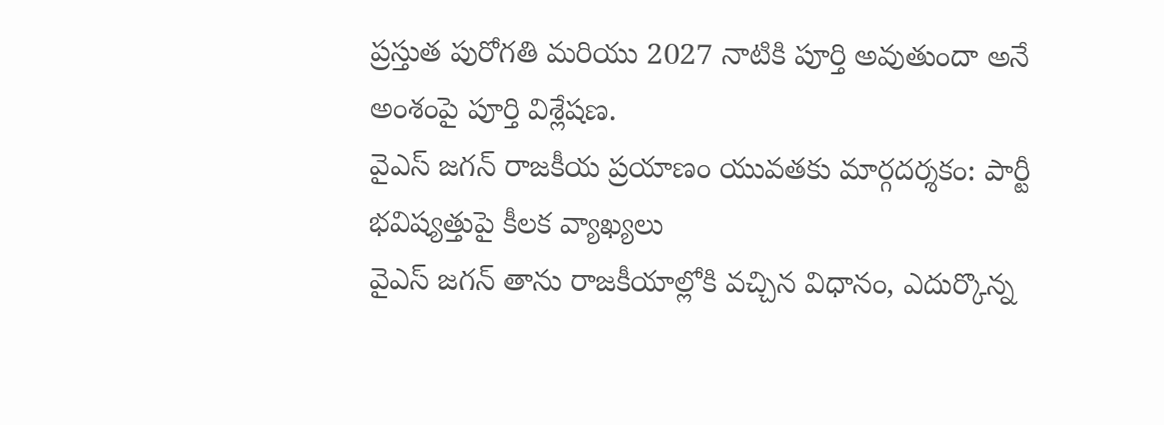ప్రస్తుత పురోగతి మరియు 2027 నాటికి పూర్తి అవుతుందా అనే అంశంపై పూర్తి విశ్లేషణ.
వైఎస్ జగన్ రాజకీయ ప్రయాణం యువతకు మార్గదర్శకం: పార్టీ భవిష్యత్తుపై కీలక వ్యాఖ్యలు
వైఎస్ జగన్ తాను రాజకీయాల్లోకి వచ్చిన విధానం, ఎదుర్కొన్న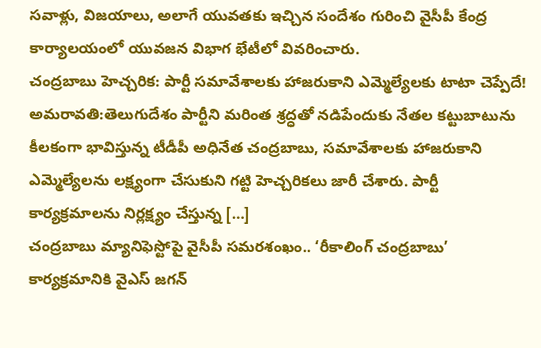సవాళ్లు, విజయాలు, అలాగే యువతకు ఇచ్చిన సందేశం గురించి వైసీపీ కేంద్ర కార్యాలయంలో యువజన విభాగ భేటీలో వివరించారు.
చంద్రబాబు హెచ్చరిక: పార్టీ సమావేశాలకు హాజరుకాని ఎమ్మెల్యేలకు టాటా చెప్పేదే!
అమరావతి:తెలుగుదేశం పార్టీని మరింత శ్రద్ధతో నడిపేందుకు నేతల కట్టుబాటును కీలకంగా భావిస్తున్న టీడీపీ అధినేత చంద్రబాబు, సమావేశాలకు హాజరుకాని ఎమ్మెల్యేలను లక్ష్యంగా చేసుకుని గట్టి హెచ్చరికలు జారీ చేశారు. పార్టీ కార్యక్రమాలను నిర్లక్ష్యం చేస్తున్న […]
చంద్రబాబు మ్యానిఫెస్టోపై వైసీపీ సమరశంఖం.. ‘రీకాలింగ్ చంద్రబాబు’ కార్యక్రమానికి వైఎస్ జగన్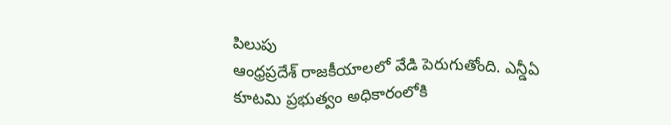పిలుపు
ఆంధ్రప్రదేశ్ రాజకీయాలలో వేడి పెరుగుతోంది. ఎన్డీఏ కూటమి ప్రభుత్వం అధికారంలోకి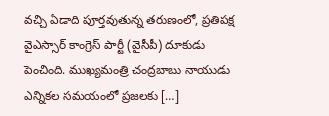వచ్చి ఏడాది పూర్తవుతున్న తరుణంలో, ప్రతిపక్ష వైఎస్సార్ కాంగ్రెస్ పార్టీ (వైసీపీ) దూకుడు పెంచింది. ముఖ్యమంత్రి చంద్రబాబు నాయుడు ఎన్నికల సమయంలో ప్రజలకు […]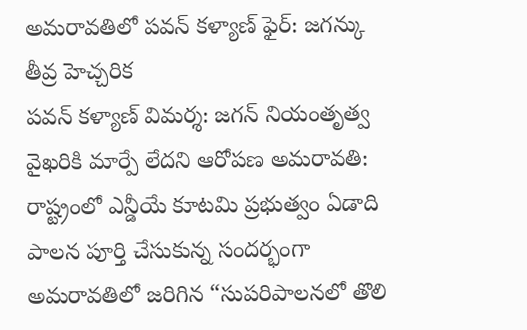అమరావతిలో పవన్ కళ్యాణ్ ఫైర్: జగన్కు తీవ్ర హెచ్చరిక
పవన్ కళ్యాణ్ విమర్శ: జగన్ నియంతృత్వ వైఖరికి మార్పే లేదని ఆరోపణ అమరావతి: రాష్ట్రంలో ఎన్డీయే కూటమి ప్రభుత్వం ఏడాది పాలన పూర్తి చేసుకున్న సందర్భంగా అమరావతిలో జరిగిన “సుపరిపాలనలో తొలి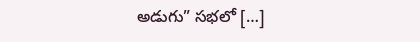అడుగు” సభలో […]